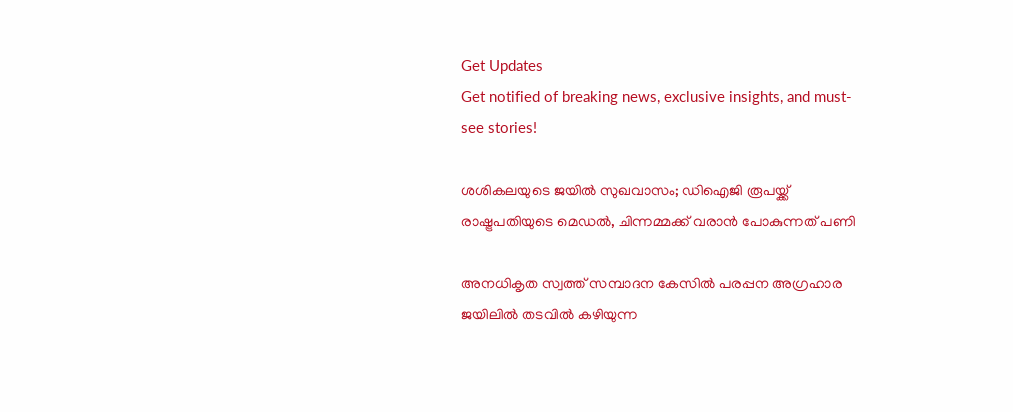Get Updates
Get notified of breaking news, exclusive insights, and must-see stories!

ശശികലയുടെ ജയിൽ സുഖവാസം; ഡിഐജി രൂപയ്ക്ക് രാഷ്ട്രപതിയുടെ മെഡല്‍, ചിന്നമ്മക്ക് വരാൻ പോകുന്നത് പണി

അനധികൃത സ്വത്ത് സമ്പാദന കേസില്‍ പരപ്പന അഗ്രഹാര ജയിലില്‍ തടവില്‍ കഴിയുന്ന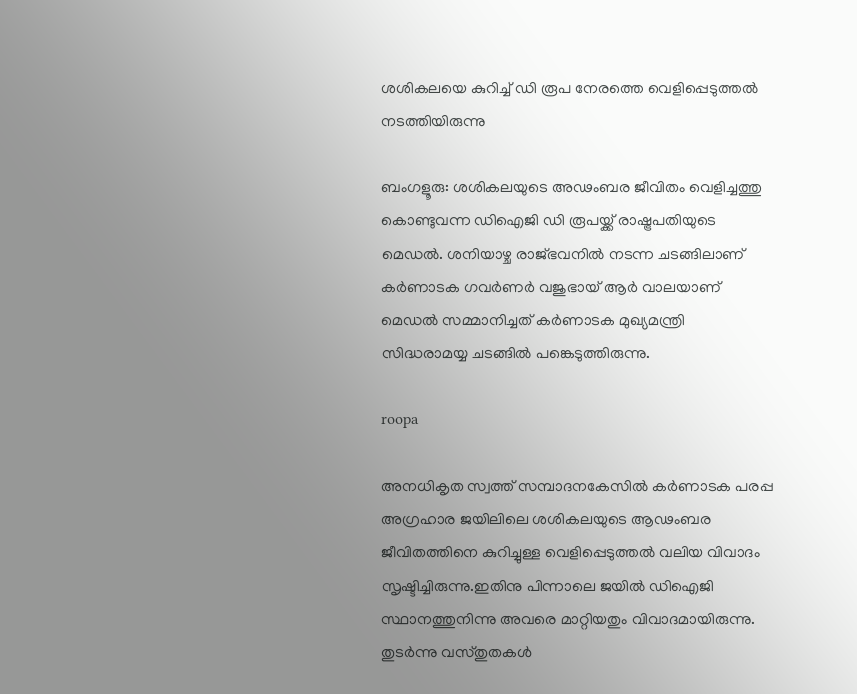ശശികലയെ കുറിച്ച് ഡി രൂപ നേരത്തെ വെളിപ്പെടുത്തല്‍ നടത്തിയിരുന്നു

ബംഗളൂരു: ശശികലയുടെ അഢംബര ജീവിതം വെളിച്ചത്തു കൊണ്ടുവന്ന ഡിഐജി ഡി രൂപയ്ക്ക് രാഷ്ട്രപതിയുടെ മെഡൽ. ശനിയാഴ്ച രാജ്ഭവനിൽ നടന്ന ചടങ്ങിലാണ് കർണാടക ഗവർണർ വജുഭായ് ആർ വാലയാണ് മെഡൽ സമ്മാനിച്ചത് കർണാടക മുഖ്യമന്ത്രി സിദ്ധരാമയ്യ ചടങ്ങിൽ പങ്കെടുത്തിരുന്നു.

roopa

അനധികൃത സ്വത്ത് സമ്പാദനകേസിൽ കർണാടക പരപ്പ അഗ്രഹാര ജയിലിലെ ശശികലയുടെ ആഢംബര ജീവിതത്തിനെ കുറിച്ചുള്ള വെളിപ്പെടുത്തൽ വലിയ വിവാദം സൃഷ്ടിച്ചിരുന്നു.ഇതിനു പിന്നാലെ ജയില്‍ ഡിഐജി സ്ഥാനത്തുനിന്നു അവരെ മാറ്റിയതും വിവാദമായിരുന്നു. തുടര്‍ന്നു വസ്തുതകള്‍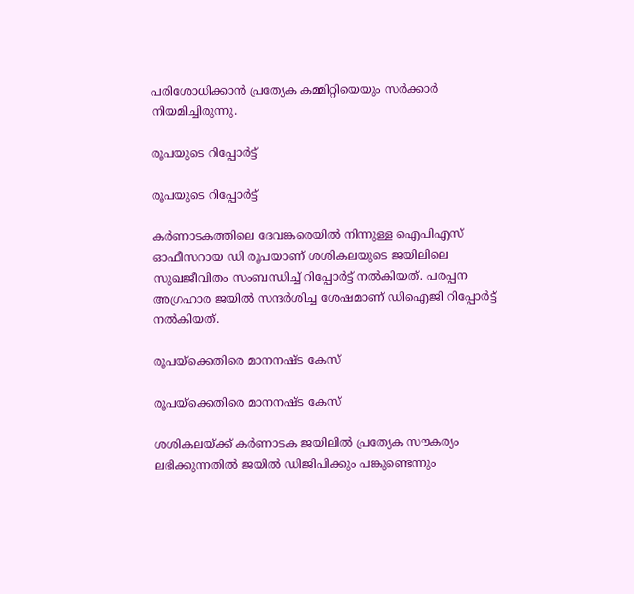പരിശോധിക്കാന്‍ പ്രത്യേക കമ്മിറ്റിയെയും സര്‍ക്കാര്‍ നിയമിച്ചിരുന്നു.

രൂപയുടെ റിപ്പോർട്ട്

രൂപയുടെ റിപ്പോർട്ട്

കര്‍ണാടകത്തിലെ ദേവങ്കരെയില്‍ നിന്നുള്ള ഐപിഎസ് ഓഫീസറായ ഡി രൂപയാണ് ശശികലയുടെ ജയിലിലെ സുഖജീവിതം സംബന്ധിച്ച് റിപ്പോര്‍ട്ട് നല്‍കിയത്. പരപ്പന അഗ്രഹാര ജയില്‍ സന്ദര്‍ശിച്ച ശേഷമാണ് ഡിഐജി റിപ്പോര്‍ട്ട് നല്‍കിയത്.

രൂപയ്ക്കെതിരെ മാനനഷ്ട കേസ്

രൂപയ്ക്കെതിരെ മാനനഷ്ട കേസ്

ശശികലയ്ക്ക് കർണാടക ജയിലിൽ പ്രത്യേക സൗകര്യം ലഭിക്കുന്നതിൽ ജയിൽ ഡിജിപിക്കും പങ്കുണ്ടെന്നും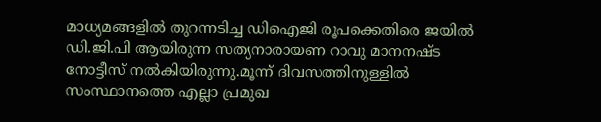മാധ്യമങ്ങളിൽ തുറന്നടിച്ച ഡിഐജി രൂപക്കെതിരെ ജയിൽ ഡി.ജി.പി ആയിരുന്ന സത്യനാരായണ റാവു മാനനഷ്ട നോട്ടീസ് നൽകിയിരുന്നു.മൂന്ന് ദിവസത്തിനുള്ളിൽ സംസ്ഥാനത്തെ എല്ലാ പ്രമുഖ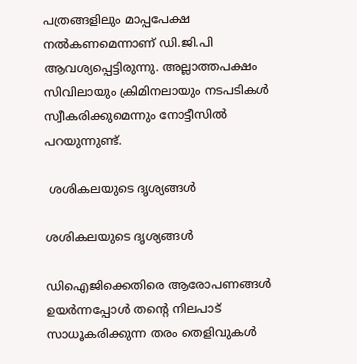പത്രങ്ങളിലും മാപ്പപേക്ഷ നൽകണമെന്നാണ് ഡി.ജി.പി ആവശ്യപ്പെട്ടിരുന്നു. അല്ലാത്തപക്ഷം സിവിലായും ക്രിമിനലായും നടപടികൾ സ്വീകരിക്കുമെന്നും നോട്ടീസിൽ പറയുന്നുണ്ട്.

 ശശികലയുടെ ദൃശ്യങ്ങൾ

ശശികലയുടെ ദൃശ്യങ്ങൾ

ഡിഐജിക്കെതിരെ ആരോപണങ്ങൾ ഉയർന്നപ്പോൾ തന്റെ നിലപാട് സാധൂകരിക്കുന്ന തരം തെളിവുകൾ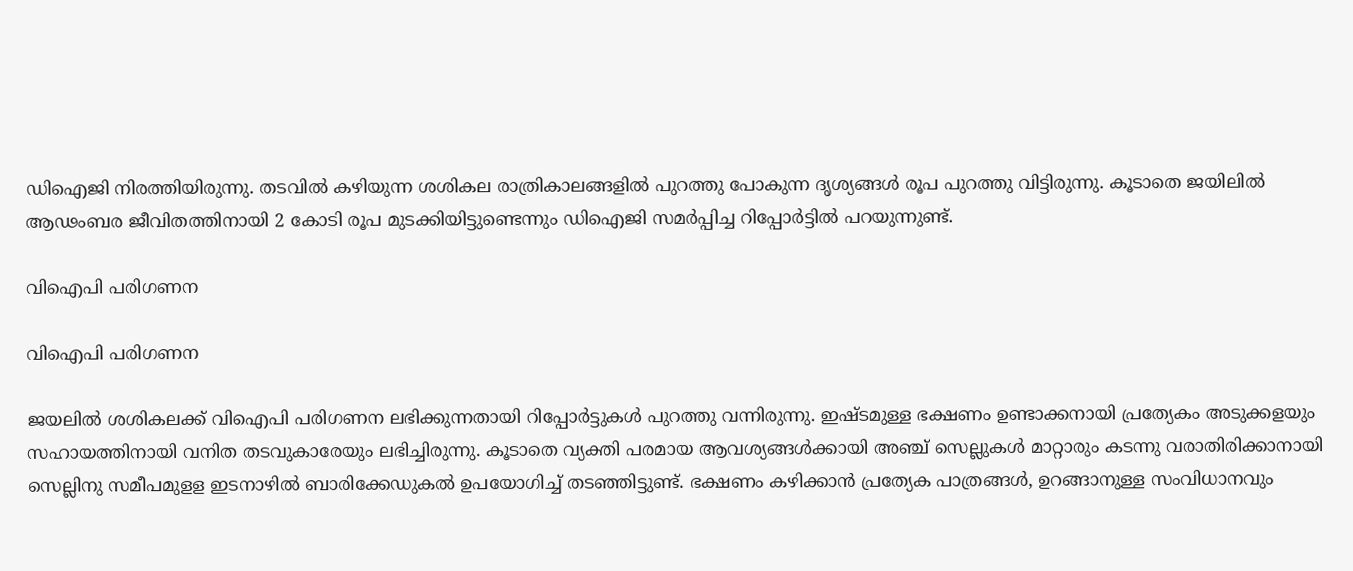ഡിഐജി നിരത്തിയിരുന്നു. തടവിൽ കഴിയുന്ന ശശികല രാത്രികാലങ്ങളിൽ പുറത്തു പോകുന്ന ദൃശ്യങ്ങൾ രൂപ പുറത്തു വിട്ടിരുന്നു. കൂടാതെ ജയിലിൽ ആഢംബര ജീവിതത്തിനായി 2 കോടി രൂപ മുടക്കിയിട്ടുണ്ടെന്നും ഡിഐജി സമർപ്പിച്ച റിപ്പോർട്ടിൽ പറയുന്നുണ്ട്.

വിഐപി പരിഗണന

വിഐപി പരിഗണന

ജയലിൽ ശശികലക്ക് വിഐപി പരിഗണന ലഭിക്കുന്നതായി റിപ്പോർട്ടുകൾ പുറത്തു വന്നിരുന്നു. ഇഷ്ടമുള്ള ഭക്ഷണം ഉണ്ടാക്കനായി പ്രത്യേകം അടുക്കളയും സഹായത്തിനായി വനിത തടവുകാരേയും ലഭിച്ചിരുന്നു. കൂടാതെ വ്യക്തി പരമായ ആവശ്യങ്ങൾക്കായി അഞ്ച് സെല്ലുകൾ മാറ്റാരും കടന്നു വരാതിരിക്കാനായി സെല്ലിനു സമീപമുളള ഇടനാഴിൽ ബാരിക്കേഡുകൽ ഉപയോഗിച്ച് തടഞ്ഞിട്ടുണ്ട്. ഭക്ഷണം കഴിക്കാൻ പ്രത്യേക പാത്രങ്ങൾ, ഉറങ്ങാനുള്ള സംവിധാനവും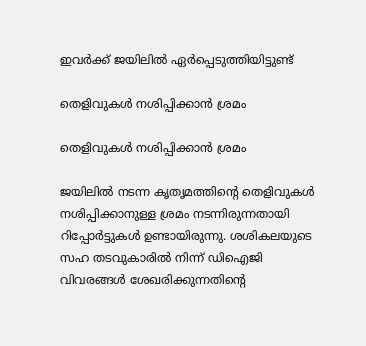ഇവർക്ക് ജയിലിൽ ഏർപ്പെടുത്തിയിട്ടുണ്ട്

തെളിവുകൾ നശിപ്പിക്കാൻ ശ്രമം

തെളിവുകൾ നശിപ്പിക്കാൻ ശ്രമം

ജയിലിൽ നടന്ന കൃതൃമത്തിന്റെ തെളിവുകൾ നശിപ്പിക്കാനുള്ള ശ്രമം നടന്നിരുന്നതായി റിപ്പോർട്ടുകൾ ഉണ്ടായിരുന്നു. ശശികലയുടെ സഹ തടവുകാരിൽ നിന്ന് ഡിഐജി വിവരങ്ങൾ ശേഖരിക്കുന്നതിന്റെ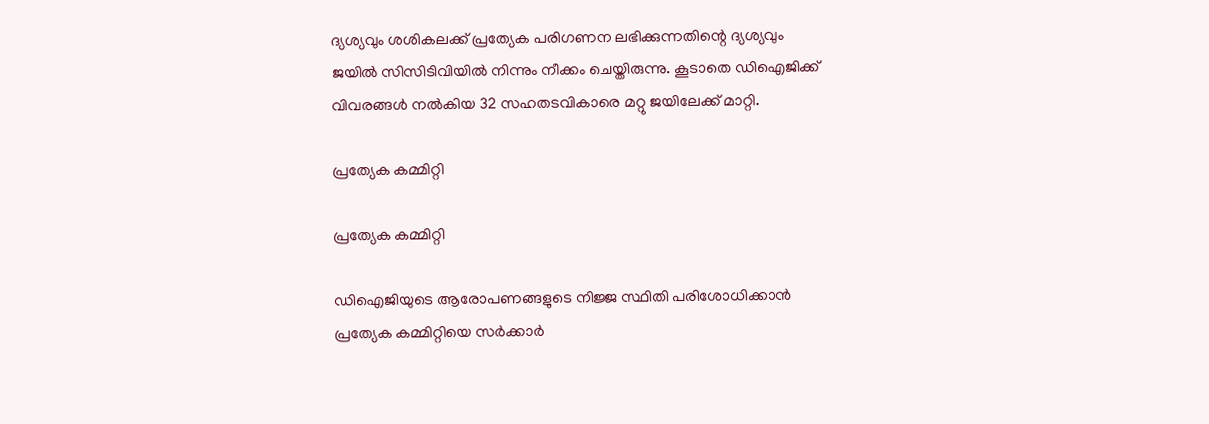ദ്യശ്യവും ശശികലക്ക് പ്രത്യേക പരിഗണന ലഭിക്കുന്നതിന്റെ ദ്യശ്യവും ജയിൽ സിസിടിവിയിൽ നിന്നും നീക്കം ചെയ്തിരുന്നു. കൂടാതെ ‍ഡിഐജിക്ക് വിവരങ്ങൾ നൽകിയ 32 സഹതടവികാരെ മറ്റു ജയിലേക്ക് മാറ്റി.

പ്രത്യേക കമ്മിറ്റി

പ്രത്യേക കമ്മിറ്റി

ഡിഐജിയുടെ ആരോപണങ്ങളുടെ നിജ്ജ സ്ഥിതി പരിശോധിക്കാൻ പ്രത്യേക കമ്മിറ്റിയെ സർക്കാർ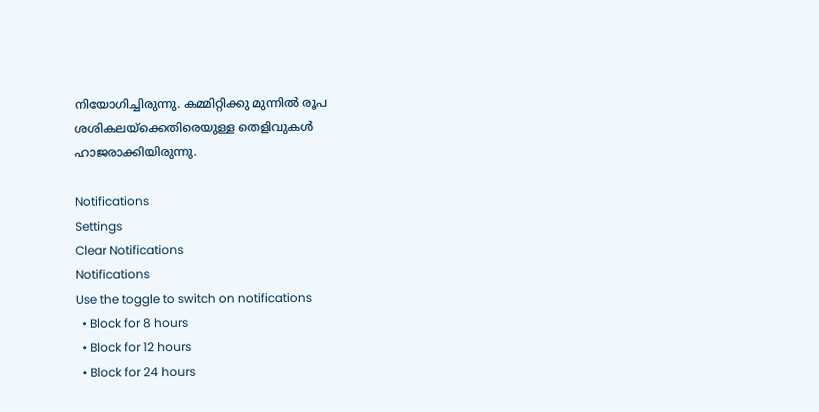നിയോഗിച്ചിരുന്നു. കമ്മിറ്റിക്കു മുന്നിൽ രൂപ ശശികലയ്ക്കെതിരെയുള്ള തെളിവുകൾ ഹാജരാക്കിയിരുന്നു.

Notifications
Settings
Clear Notifications
Notifications
Use the toggle to switch on notifications
  • Block for 8 hours
  • Block for 12 hours
  • Block for 24 hours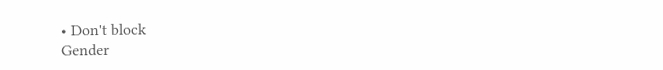• Don't block
Gender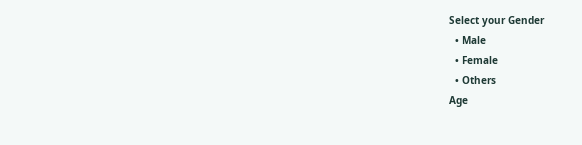Select your Gender
  • Male
  • Female
  • Others
Age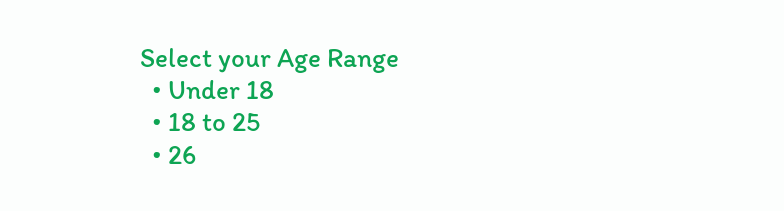Select your Age Range
  • Under 18
  • 18 to 25
  • 26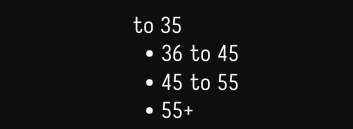to 35
  • 36 to 45
  • 45 to 55
  • 55+